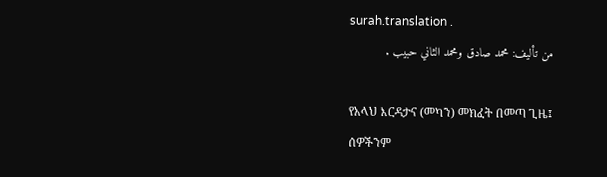surah.translation .
من تأليف: محمد صادق ومحمد الثاني حبيب .

የአላህ እርዳታና (መካን) መክፈት በመጣ ጊዜ፤
ሰዎችንም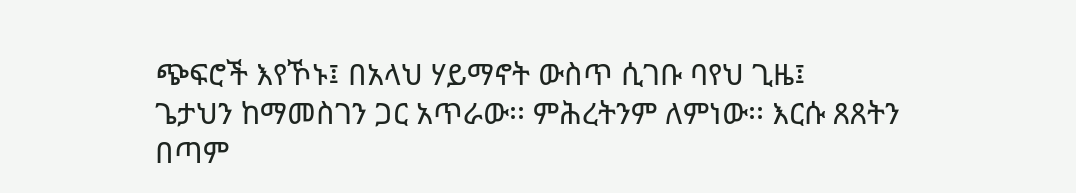ጭፍሮች እየኾኑ፤ በአላህ ሃይማኖት ውስጥ ሲገቡ ባየህ ጊዜ፤
ጌታህን ከማመስገን ጋር አጥራው፡፡ ምሕረትንም ለምነው፡፡ እርሱ ጸጸትን በጣም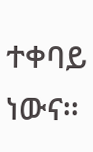ተቀባይ ነውና፡፡